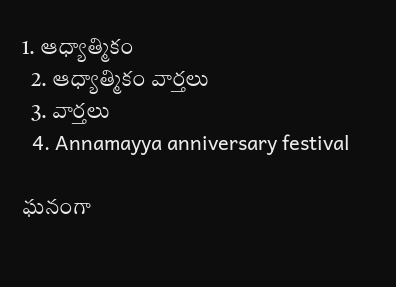1. ఆధ్యాత్మికం
  2. ఆధ్యాత్మికం వార్తలు
  3. వార్తలు
  4. Annamayya anniversary festival

ఘనంగా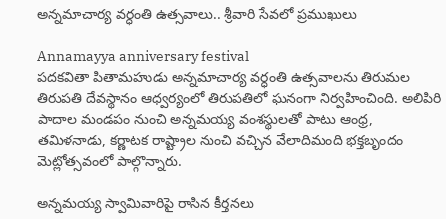అన్నమాచార్య వర్ధంతి ఉత్సవాలు.. శ్రీవారి సేవలో ప్రముఖులు

Annamayya anniversary festival
పదకవితా పితామహుడు అన్నమాచార్య వర్ధంతి ఉత్సవాలను తిరుమల తిరుపతి దేవస్థానం ఆధ్వర్యంలో తిరుపతిలో ఘనంగా నిర్వహించింది. అలిపిరి పాదాల మండపం నుంచి అన్నమయ్య వంశస్థులతో పాటు ఆంధ్ర, తమిళనాడు, కర్ణాటక రాష్ట్రాల నుంచి వచ్చిన వేలాదిమంది భక్తబృందం మెట్లోత్సవంలో పాల్గొన్నారు.

అన్నమయ్య స్వామివారిపై రాసిన కీర్తనలు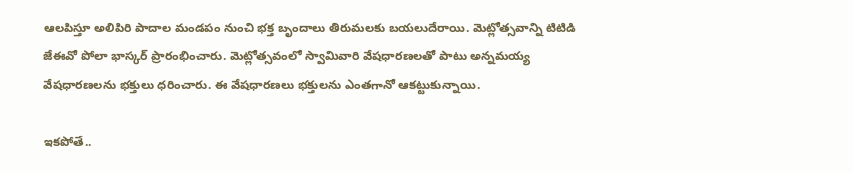ఆలపిస్తూ అలిపిరి పాదాల మండపం నుంచి భక్త బృందాలు తిరుమలకు బయలుదేరాయి. మెట్లోత్సవాన్ని టిటిడి జేఈవో పోలా భాస్కర్‌ ప్రారంభించారు. మెట్లోత్సవంలో స్వామివారి వేషధారణలతో పాటు అన్నమయ్య వేషధారణలను భక్తులు ధరించారు. ఈ వేషధారణలు భక్తులను ఎంతగానో ఆకట్టుకున్నాయి.

ఇకపోతే..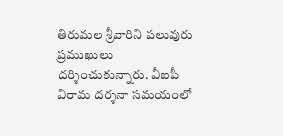తిరుమల శ్రీవారిని పలువురు ప్రముఖులు దర్శించుకున్నారు. వీఐపీ విరామ దర్శనా సమయంలో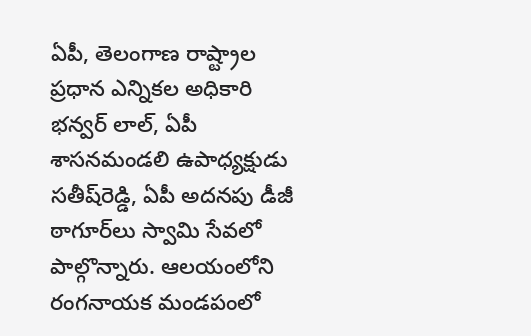ఏపీ, తెలంగాణ రాష్ట్రాల ప్రధాన ఎన్నికల అధికారి భన్వర్‌ లాల్‌, ఏపీ శాసనమండలి ఉపాధ్యక్షుడు సతీష్‌రెడ్డి, ఏపీ అదనపు డీజీ ఠాగూర్‌లు స్వామి సేవలో పాల్గొన్నారు. ఆలయంలోని రంగనాయక మండపంలో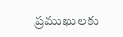ప్రముఖులకు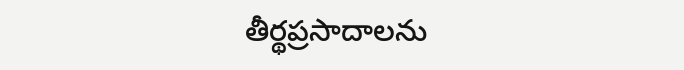తీర్థప్రసాదాలను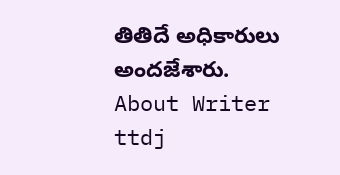తితిదే అధికారులు అందజేశారు.
About Writer
ttdj